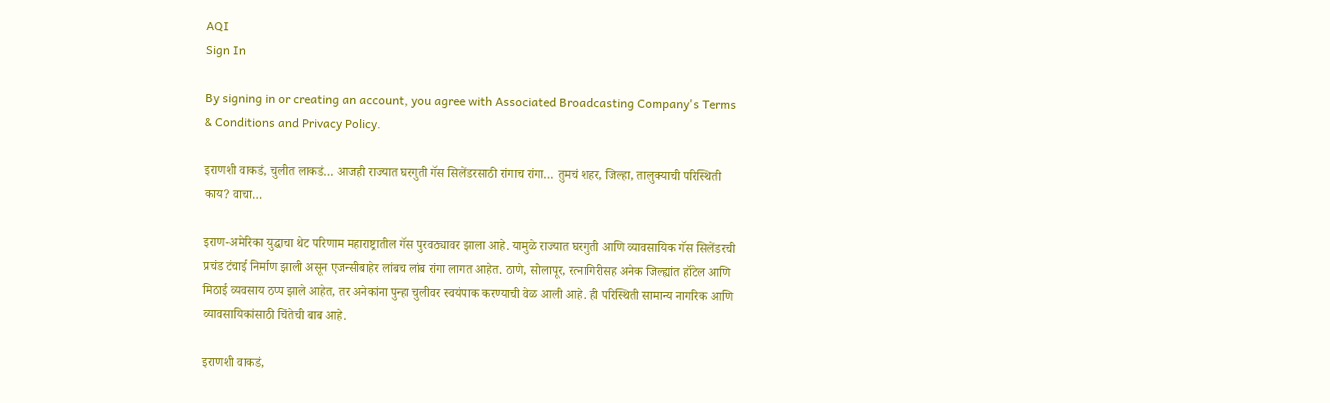AQI
Sign In

By signing in or creating an account, you agree with Associated Broadcasting Company's Terms & Conditions and Privacy Policy.

इराणशी वाकडं, चुलीत लाकडं… आजही राज्यात घरगुती गॅस सिलेंडरसाठी रांगाच रांगा… तुमचं शहर, जिल्हा, तालुक्याची परिस्थिती काय? वाचा…

इराण-अमेरिका युद्धाचा थेट परिणाम महाराष्ट्रातील गॅस पुरवठ्यावर झाला आहे. यामुळे राज्यात घरगुती आणि व्यावसायिक गॅस सिलेंडरची प्रचंड टंचाई निर्माण झाली असून एजन्सीबाहेर लांबच लांब रांगा लागत आहेत. ठाणे, सोलापूर, रत्नागिरीसह अनेक जिल्ह्यांत हॉटेल आणि मिठाई व्यवसाय ठप्प झाले आहेत, तर अनेकांना पुन्हा चुलीवर स्वयंपाक करण्याची वेळ आली आहे. ही परिस्थिती सामान्य नागरिक आणि व्यावसायिकांसाठी चिंतेची बाब आहे.

इराणशी वाकडं,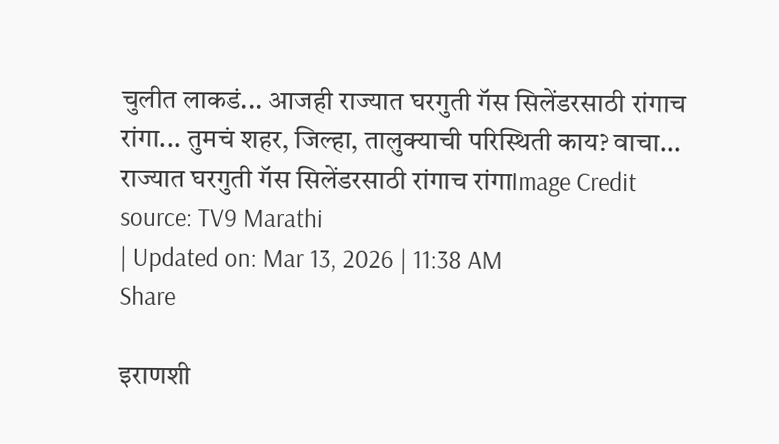चुलीत लाकडं... आजही राज्यात घरगुती गॅस सिलेंडरसाठी रांगाच रांगा... तुमचं शहर, जिल्हा, तालुक्याची परिस्थिती काय? वाचा...
राज्यात घरगुती गॅस सिलेंडरसाठी रांगाच रांगाImage Credit source: TV9 Marathi
| Updated on: Mar 13, 2026 | 11:38 AM
Share

इराणशी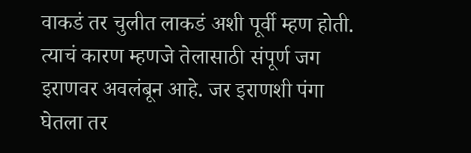वाकडं तर चुलीत लाकडं अशी पूर्वी म्हण होती. त्याचं कारण म्हणजे तेलासाठी संपूर्ण जग इराणवर अवलंबून आहे. जर इराणशी पंगा घेतला तर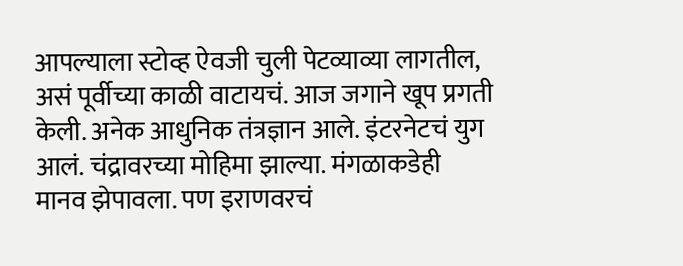आपल्याला स्टोव्ह ऐवजी चुली पेटव्याव्या लागतील, असं पूर्वीच्या काळी वाटायचं. आज जगाने खूप प्रगती केली. अनेक आधुनिक तंत्रज्ञान आले. इंटरनेटचं युग आलं. चंद्रावरच्या मोहिमा झाल्या. मंगळाकडेही मानव झेपावला. पण इराणवरचं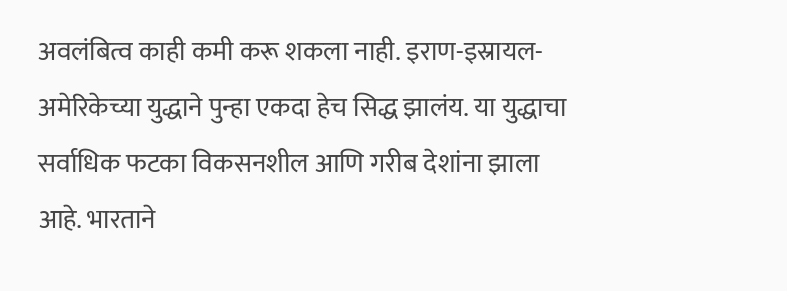अवलंबित्व काही कमी करू शकला नाही. इराण-इस्रायल-अमेरिकेच्या युद्धाने पुन्हा एकदा हेच सिद्ध झालंय. या युद्धाचा सर्वाधिक फटका विकसनशील आणि गरीब देशांना झाला आहे. भारताने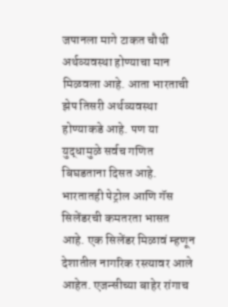जपानला मागे टाकत चौथी अर्थव्यवस्था होण्याचा मान मिळवला आहे. आता भारताची झेप तिसरी अर्थव्यवस्था होण्याकडे आहे. पण या युद्धामुळे सर्वच गणित बिघडताना दिसत आहे. भारतातही पेट्रोल आणि गॅस सिलेंडरची कमतरता भासत आहे. एक सिलेंडर मिळावं म्हणून देशातील नागरिक रस्त्यावर आले आहेत. एजन्सीच्या बाहेर रांगाच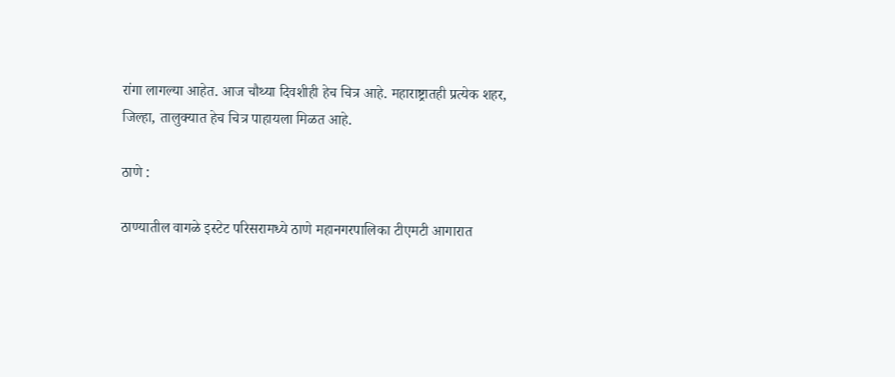रांगा लागल्या आहेत. आज चौथ्या दिवशीही हेच चित्र आहे. महाराष्ट्रातही प्रत्येक शहर, जिल्हा, तालुक्यात हेच चित्र पाहायला मिळत आहे.

ठाणे :

ठाण्यातील वागळे इस्टेट परिसरामध्ये ठाणे महानगरपालिका टीएमटी आगारात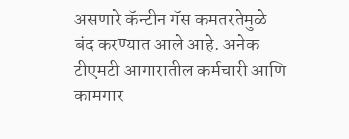असणारे कॅन्टीन गॅस कमतरतेमुळे बंद करण्यात आले आहे. अनेक टीएमटी आगारातील कर्मचारी आणि कामगार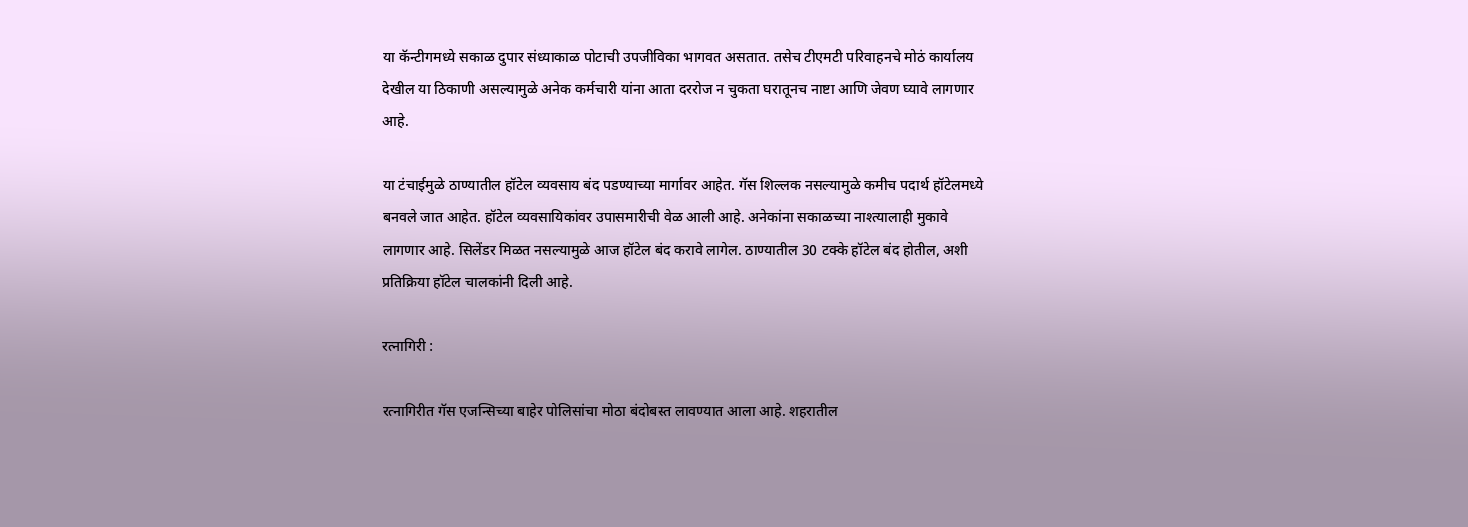या कॅन्टीगमध्ये सकाळ दुपार संध्याकाळ पोटाची उपजीविका भागवत असतात. तसेच टीएमटी परिवाहनचे मोठं कार्यालय देखील या ठिकाणी असल्यामुळे अनेक कर्मचारी यांना आता दररोज न चुकता घरातूनच नाष्टा आणि जेवण घ्यावे लागणार आहे.

या टंचाईमुळे ठाण्यातील हॉटेल व्यवसाय बंद पडण्याच्या मार्गावर आहेत. गॅस शिल्लक नसल्यामुळे कमीच पदार्थ हॉटेलमध्ये बनवले जात आहेत. हॉटेल व्यवसायिकांवर उपासमारीची वेळ आली आहे. अनेकांना सकाळच्या नाश्त्यालाही मुकावे लागणार आहे. सिलेंडर मिळत नसल्यामुळे आज हॉटेल बंद करावे लागेल. ठाण्यातील 30 टक्के हॉटेल बंद होतील, अशी प्रतिक्रिया हॉटेल चालकांनी दिली आहे.

रत्नागिरी :

रत्नागिरीत गॅस एजन्सिच्या बाहेर पोलिसांचा मोठा बंदोबस्त लावण्यात आला आहे. शहरातील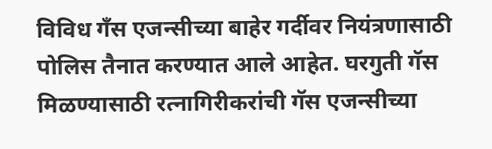विविध गँस एजन्सीच्या बाहेर गर्दीवर नियंत्रणासाठी पोलिस तैनात करण्यात आले आहेत. घरगुती गॅस मिळण्यासाठी रत्नागिरीकरांची गॅस एजन्सीच्या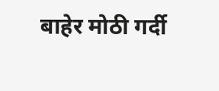बाहेर मोठी गर्दी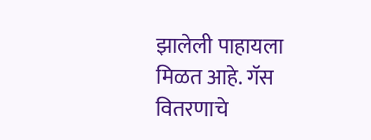झालेली पाहायला मिळत आहे. गॅस वितरणाचे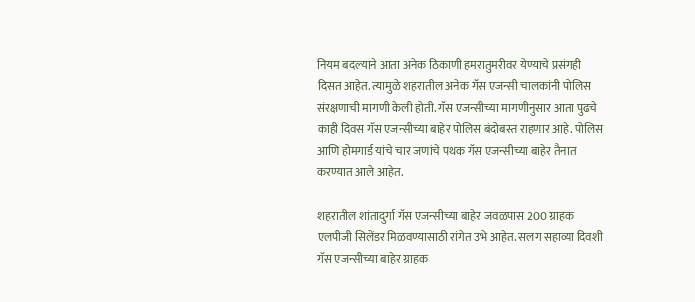नियम बदल्याने आता अनेक ठिकाणी हमरातुमरीवर येण्याचे प्रसंगही दिसत आहेत. त्यामुळे शहरातील अनेक गॅस एजन्सी चालकांनी पोलिस संरक्षणाची मागणी केली होती. गॅस एजन्सीच्या मागणीनुसार आता पुढचे काही दिवस गॅस एजन्सीच्या बाहेर पोलिस बंदोबस्त राहणार आहे. पोलिस आणि होमगार्ड यांचे चार जणांचे पथक गॅस एजन्सीच्या बाहेर तैनात करण्यात आले आहेत.

शहरातील शांतादुर्गा गॅस एजन्सीच्या बाहेर जवळपास 200 ग्राहक एलपीजी सिलेंडर मिळवण्यासाठी रांगेत उभे आहेत. सलग सहाव्या दिवशी गॅस एजन्सीच्या बाहेर ग्राहक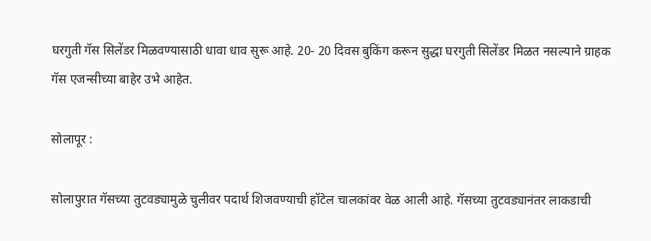घरगुती गॅस सिलेंडर मिळवण्यासाठी धावा धाव सुरू आहे. 20- 20 दिवस बुकिंग करून सुद्धा घरगुती सिलेंडर मिळत नसल्याने ग्राहक गॅस एजन्सीच्या बाहेर उभे आहेत.

सोलापूर :

सोलापुरात गॅसच्या तुटवड्यामुळे चुलीवर पदार्थ शिजवण्याची हॉटेल चालकांवर वेळ आली आहे. गॅसच्या तुटवड्यानंतर लाकडाची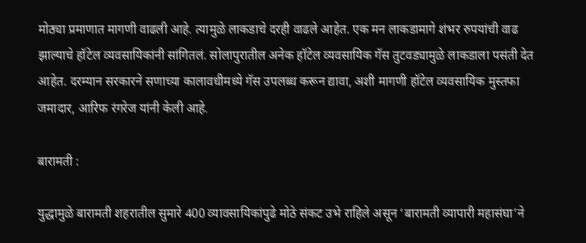मोठ्या प्रमाणात मागणी वाढली आहे. त्यामुळे लाकडाचे दरही वाढले आहेत. एक मन लाकडामागे शंभर रुपयांची वाढ झाल्याचे हॉटेल व्यवसायिकांनी सांगितलं. सोलापुरातील अनेक हॉटेल व्यवसायिक गॅस तुटवड्यामुळे लाकडाला पसंती देत आहेत. दरम्यान सरकारने सणाच्या कालावधीमध्ये गॅस उपलब्ध करून द्यावा, अशी मागणी हॉटेल व्यवसायिक मुस्तफा जमादार, आरिफ रंगरेज यांनी केली आहे.

बारामती :

युद्धामुळे बारामती शहरातील सुमारे 400 व्यावसायिकांपुढे मोठे संकट उभे राहिले असून ‘बारामती व्यापारी महासंघा’ने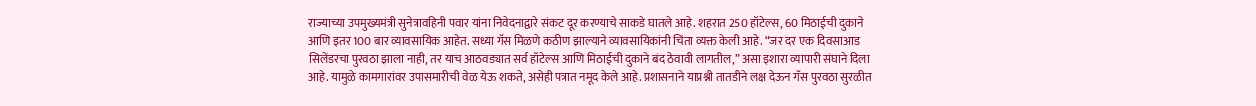राज्याच्या उपमुख्यमंत्री सुनेत्रावहिनी पवार यांना निवेदनाद्वारे संकट दूर करण्याचे साकडे घातले आहे. शहरात 250 हॉटेल्स, 60 मिठाईची दुकाने आणि इतर 100 बार व्यावसायिक आहेत. सध्या गॅस मिळणे कठीण झाल्याने व्यावसायिकांनी चिंता व्यक्त केली आहे. “जर दर एक दिवसाआड सिलेंडरचा पुरवठा झाला नाही, तर याच आठवड्यात सर्व हॉटेल्स आणि मिठाईची दुकाने बंद ठेवावी लागतील,” असा इशारा व्यापारी संघाने दिला आहे. यामुळे कामगारांवर उपासमारीची वेळ येऊ शकते, असेही पत्रात नमूद केले आहे. प्रशासनाने याप्रश्नी तातडीने लक्ष देऊन गॅस पुरवठा सुरळीत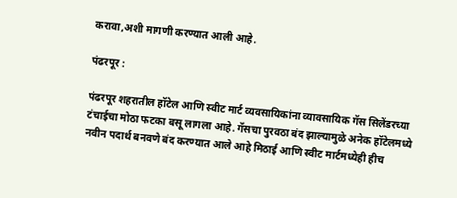करावा,अशी मागणी करण्यात आली आहे.

पंढरपूर :

पंढरपूर शहरातील हॉटेल आणि स्वीट मार्ट व्यवसायिकांना व्यावसायिक गॅस सिलेंडरच्या टंचाईचा मोठा फटका बसू लागला आहे. गॅसचा पुरवठा बंद झाल्यामुळे अनेक हॉटेलमध्ये नवीन पदार्थ बनवणे बंद करण्यात आले आहे मिठाई आणि स्वीट मार्टमध्येही हीच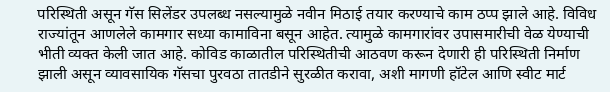परिस्थिती असून गॅस सिलेंडर उपलब्ध नसल्यामुळे नवीन मिठाई तयार करण्याचे काम ठप्प झाले आहे. विविध राज्यांतून आणलेले कामगार सध्या कामाविना बसून आहेत. त्यामुळे कामगारांवर उपासमारीची वेळ येण्याची भीती व्यक्त केली जात आहे. कोविड काळातील परिस्थितीची आठवण करून देणारी ही परिस्थिती निर्माण झाली असून व्यावसायिक गॅसचा पुरवठा तातडीने सुरळीत करावा, अशी मागणी हॉटेल आणि स्वीट मार्ट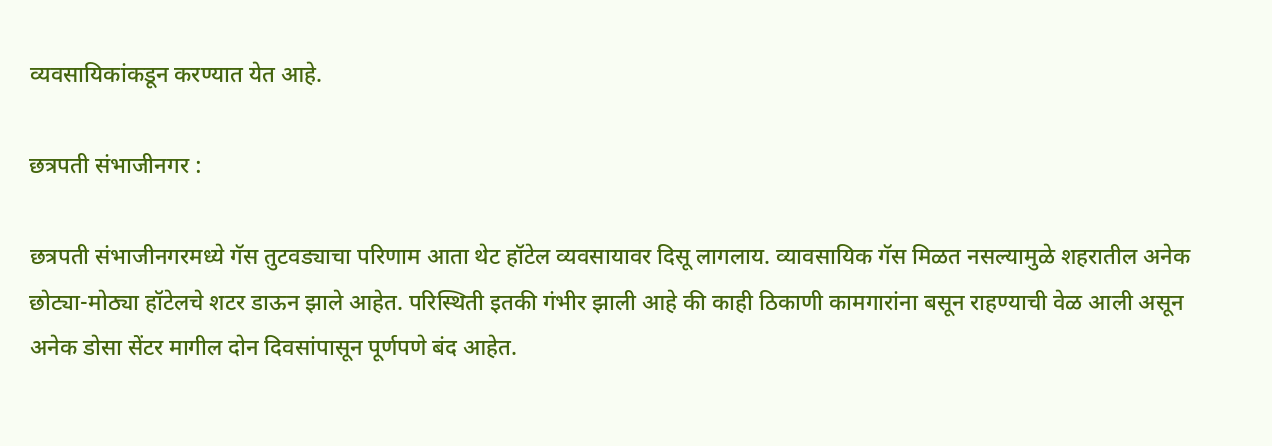व्यवसायिकांकडून करण्यात येत आहे.

छत्रपती संभाजीनगर :

छत्रपती संभाजीनगरमध्ये गॅस तुटवड्याचा परिणाम आता थेट हॉटेल व्यवसायावर दिसू लागलाय. व्यावसायिक गॅस मिळत नसल्यामुळे शहरातील अनेक छोट्या-मोठ्या हॉटेलचे शटर डाऊन झाले आहेत. परिस्थिती इतकी गंभीर झाली आहे की काही ठिकाणी कामगारांना बसून राहण्याची वेळ आली असून अनेक डोसा सेंटर मागील दोन दिवसांपासून पूर्णपणे बंद आहेत.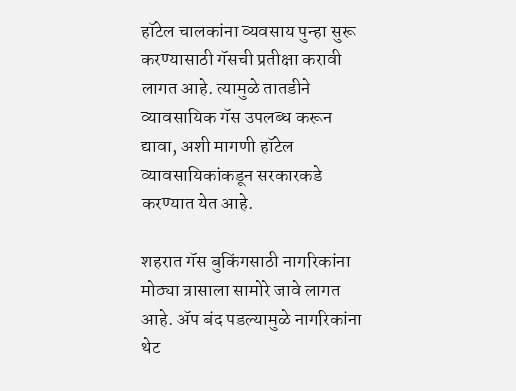हॉटेल चालकांना व्यवसाय पुन्हा सुरू करण्यासाठी गॅसची प्रतीक्षा करावी लागत आहे. त्यामुळे तातडीने व्यावसायिक गॅस उपलब्ध करून द्यावा, अशी मागणी हॉटेल व्यावसायिकांकडून सरकारकडे करण्यात येत आहे.

शहरात गॅस बुकिंगसाठी नागरिकांना मोठ्या त्रासाला सामोरे जावे लागत आहे. ॲप बंद पडल्यामुळे नागरिकांना थेट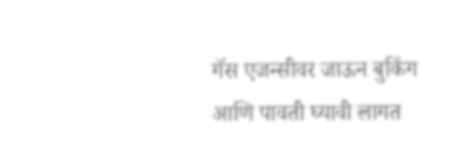गॅस एजन्सीवर जाऊन बुकिंग आणि पावती घ्यावी लागत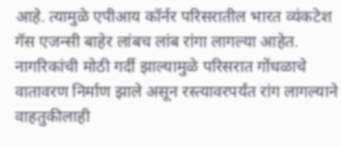आहे. त्यामुळे एपीआय कॉर्नर परिसरातील भारत व्यंकटेश गॅस एजन्सी बाहेर लांबच लांब रांगा लागल्या आहेत. नागरिकांची मोठी गर्दी झाल्यामुळे परिसरात गोंधळाचे वातावरण निर्माण झाले असून रस्त्यावरपर्यंत रांग लागल्याने वाहतुकीलाही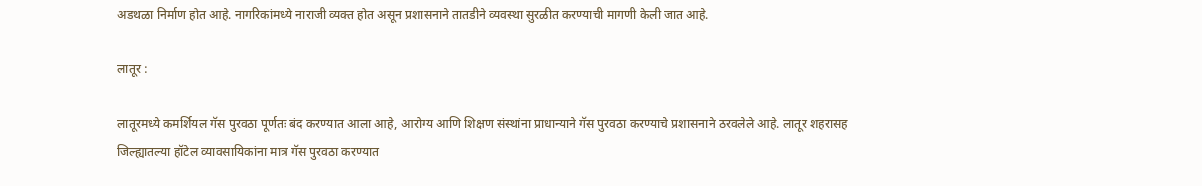अडथळा निर्माण होत आहे. नागरिकांमध्ये नाराजी व्यक्त होत असून प्रशासनाने तातडीने व्यवस्था सुरळीत करण्याची मागणी केली जात आहे.

लातूर :

लातूरमध्ये कमर्शियल गॅस पुरवठा पूर्णतः बंद करण्यात आला आहे, आरोग्य आणि शिक्षण संस्थांना प्राधान्याने गॅस पुरवठा करण्याचे प्रशासनाने ठरवलेले आहे. लातूर शहरासह जिल्ह्यातल्या हॉटेल व्यावसायिकांना मात्र गॅस पुरवठा करण्यात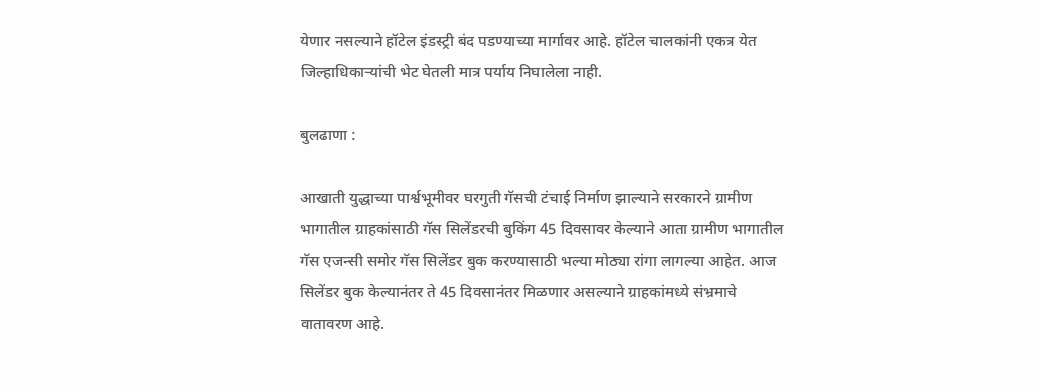येणार नसल्याने हॉटेल इंडस्ट्री बंद पडण्याच्या मार्गावर आहे. हॉटेल चालकांनी एकत्र येत जिल्हाधिकाऱ्यांची भेट घेतली मात्र पर्याय निघालेला नाही.

बुलढाणा :

आखाती युद्धाच्या पार्श्वभूमीवर घरगुती गॅसची टंचाई निर्माण झाल्याने सरकारने ग्रामीण भागातील ग्राहकांसाठी गॅस सिलेंडरची बुकिंग 45 दिवसावर केल्याने आता ग्रामीण भागातील गॅस एजन्सी समोर गॅस सिलेंडर बुक करण्यासाठी भल्या मोठ्या रांगा लागल्या आहेत. आज सिलेंडर बुक केल्यानंतर ते 45 दिवसानंतर मिळणार असल्याने ग्राहकांमध्ये संभ्रमाचे वातावरण आहे.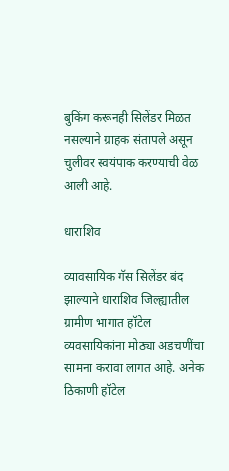बुकिंग करूनही सिलेंडर मिळत नसल्याने ग्राहक संतापले असून चुलीवर स्वयंपाक करण्याची वेळ आली आहे.

धाराशिव

व्यावसायिक गॅस सिलेंडर बंद झाल्याने धाराशिव जिल्ह्यातील ग्रामीण भागात हॉटेल व्यवसायिकांना मोठ्या अडचणींचा सामना करावा लागत आहे. अनेक ठिकाणी हॉटेल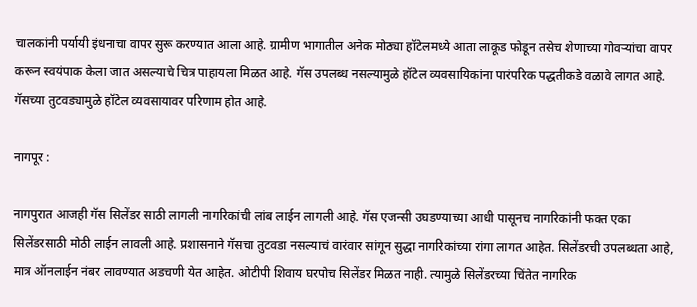चालकांनी पर्यायी इंधनाचा वापर सुरू करण्यात आला आहे. ग्रामीण भागातील अनेक मोठ्या हॉटेलमध्ये आता लाकूड फोडून तसेच शेणाच्या गोवऱ्यांचा वापर करून स्वयंपाक केला जात असल्याचे चित्र पाहायला मिळत आहे. गॅस उपलब्ध नसल्यामुळे हॉटेल व्यवसायिकांना पारंपरिक पद्धतीकडे वळावे लागत आहे. गॅसच्या तुटवड्यामुळे हॉटेल व्यवसायावर परिणाम होत आहे.

नागपूर :

नागपुरात आजही गॅस सिलेंडर साठी लागली नागरिकांची लांब लाईन लागली आहे. गॅस एजन्सी उघडण्याच्या आधी पासूनच नागरिकांनी फक्त एका सिलेंडरसाठी मोठी लाईन लावली आहे. प्रशासनाने गॅसचा तुटवडा नसल्याचं वारंवार सांगून सुद्धा नागरिकांच्या रांगा लागत आहेत. सिलेंडरची उपलब्धता आहे, मात्र ऑनलाईन नंबर लावण्यात अडचणी येत आहेत. ओटीपी शिवाय घरपोच सिलेंडर मिळत नाही. त्यामुळे सिलेंडरच्या चिंतेत नागरिक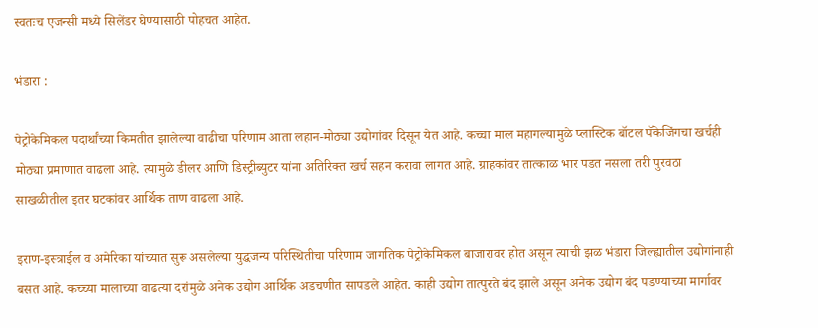स्वतःच एजन्सी मध्ये सिलेंडर घेण्यासाठी पोहचत आहेत.

भंडारा :

पेट्रोकेमिकल पदार्थांच्या किमतीत झालेल्या वाढीचा परिणाम आता लहान-मोठ्या उद्योगांवर दिसून येत आहे. कच्चा माल महागल्यामुळे प्लास्टिक बॉटल पॅकेजिंगचा खर्चही मोठ्या प्रमाणात वाढला आहे. त्यामुळे डीलर आणि डिस्ट्रीब्युटर यांना अतिरिक्त खर्च सहन करावा लागत आहे. ग्राहकांवर तात्काळ भार पडत नसला तरी पुरवठा साखळीतील इतर घटकांवर आर्थिक ताण वाढला आहे.

इराण-इस्त्राईल व अमेरिका यांच्यात सुरू असलेल्या युद्धजन्य परिस्थितीचा परिणाम जागतिक पेट्रोकेमिकल बाजारावर होत असून त्याची झळ भंडारा जिल्ह्यातील उद्योगांनाही बसत आहे. कच्च्या मालाच्या वाढत्या दरांमुळे अनेक उद्योग आर्थिक अडचणीत सापडले आहेत. काही उद्योग तात्पुरते बंद झाले असून अनेक उद्योग बंद पडण्याच्या मार्गावर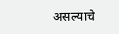असल्याचे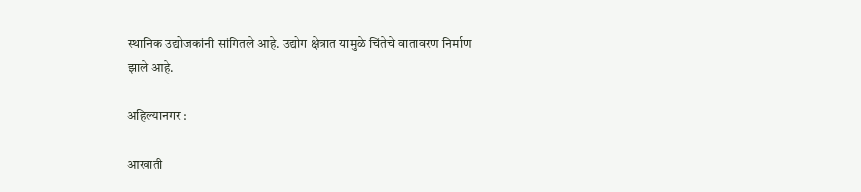स्थानिक उद्योजकांनी सांगितले आहे. उद्योग क्षेत्रात यामुळे चिंतेचे वातावरण निर्माण झाले आहे.

अहिल्यानगर :

आखाती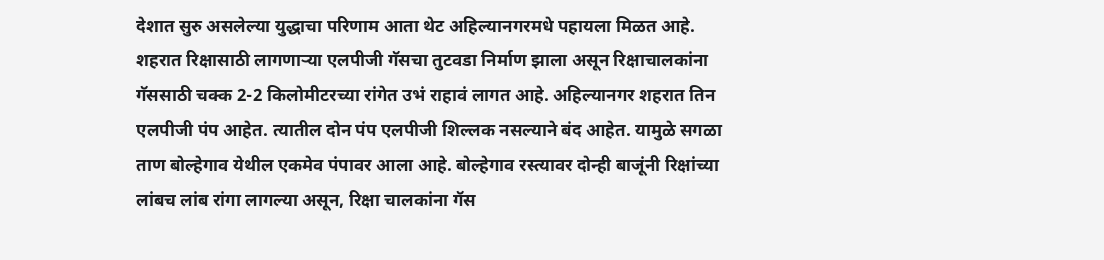देशात सुरु असलेल्या युद्धाचा परिणाम आता थेट अहिल्यानगरमधे पहायला मिळत आहे. शहरात रिक्षासाठी लागणाऱ्या एलपीजी गॅसचा तुटवडा निर्माण झाला असून रिक्षाचालकांना गॅससाठी चक्क 2-2 किलोमीटरच्या रांगेत उभं राहावं लागत आहे. अहिल्यानगर शहरात तिन एलपीजी पंप आहेत. त्यातील दोन पंप एलपीजी शिल्लक नसल्याने बंद आहेत. यामुळे सगळा ताण बोल्हेगाव येथील एकमेव पंपावर आला आहे. बोल्हेगाव रस्त्यावर दोन्ही बाजूंनी रिक्षांच्या लांबच लांब रांगा लागल्या असून, रिक्षा चालकांना गॅस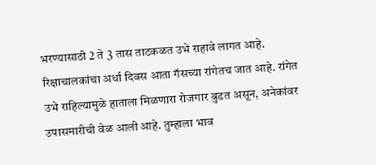भरण्यासाठी 2 ते 3 तास ताटकळत उभे राहावे लागत आहे. रिक्षाचालकांचा अर्धा दिवस आता गॅसच्या रांगेतच जात आहे. रांगेत उभे राहिल्यामुळे हाताला मिळणारा रोजगार बुडत असून, अनेकांवर उपासमारीची वेळ आली आहे. तुम्हाला भाव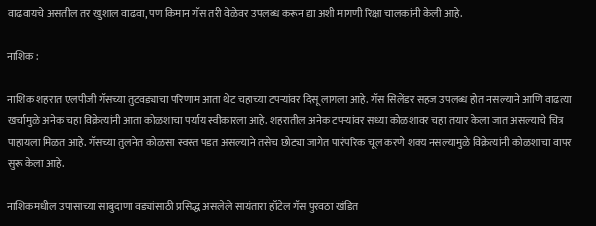वाढवायचे असतील तर खुशाल वाढवा, पण किमान गॅस तरी वेळेवर उपलब्ध करून द्या अशी मागणी रिक्षा चालकांनी केली आहे.

नाशिक :

नाशिक शहरात एलपीजी गॅसच्या तुटवड्याचा परिणाम आता थेट चहाच्या टपऱ्यांवर दिसू लागला आहे. गॅस सिलेंडर सहज उपलब्ध होत नसल्याने आणि वाढत्या खर्चामुळे अनेक चहा विक्रेत्यांनी आता कोळशाचा पर्याय स्वीकारला आहे. शहरातील अनेक टपऱ्यांवर सध्या कोळशावर चहा तयार केला जात असल्याचे चित्र पाहायला मिळत आहे. गॅसच्या तुलनेत कोळसा स्वस्त पडत असल्याने तसेच छोट्या जागेत पारंपरिक चूल करणे शक्य नसल्यामुळे विक्रेत्यांनी कोळशाचा वापर सुरू केला आहे.

नाशिकमधील उपासाच्या साबुदाणा वड्यांसाठी प्रसिद्ध असलेले सायंतारा हॉटेल गॅस पुरवठा खंडित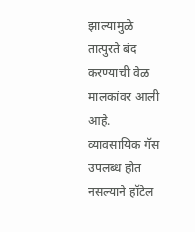झाल्यामुळे तात्पुरते बंद करण्याची वेळ मालकांवर आली आहे. व्यावसायिक गॅस उपलब्ध होत नसल्याने हॉटेल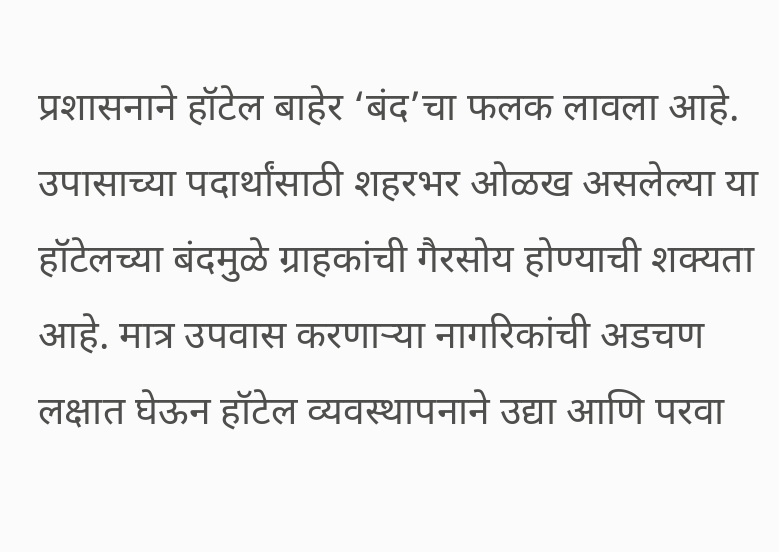प्रशासनाने हॉटेल बाहेर ‘बंद’चा फलक लावला आहे. उपासाच्या पदार्थांसाठी शहरभर ओळख असलेल्या या हॉटेलच्या बंदमुळे ग्राहकांची गैरसोय होण्याची शक्यता आहे. मात्र उपवास करणाऱ्या नागरिकांची अडचण लक्षात घेऊन हॉटेल व्यवस्थापनाने उद्या आणि परवा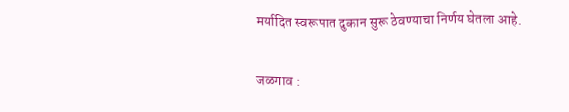मर्यादित स्वरूपात दुकान सुरू ठेवण्याचा निर्णय घेतला आहे.

जळगाव :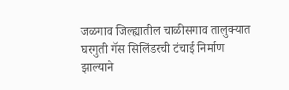जळगाव जिल्ह्यातील चाळीसगाव तालुक्यात घरगुती गॅस सिलिंडरची टंचाई निर्माण झाल्याने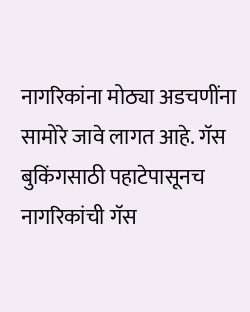नागरिकांना मोठ्या अडचणींना सामोरे जावे लागत आहे. गॅस बुकिंगसाठी पहाटेपासूनच नागरिकांची गॅस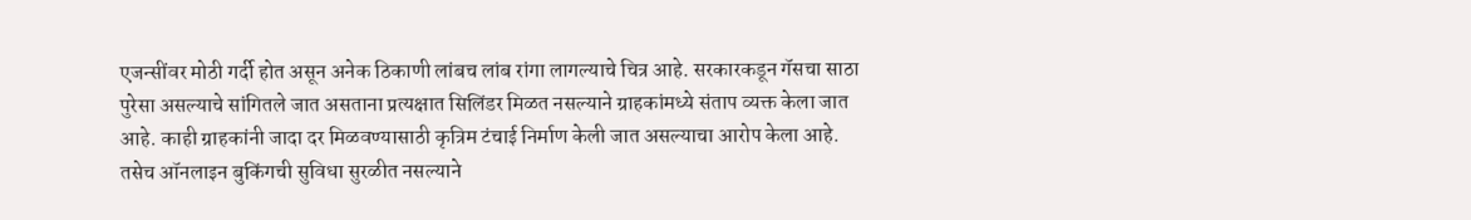एजन्सींवर मोठी गर्दी होत असून अनेक ठिकाणी लांबच लांब रांगा लागल्याचे चित्र आहे. सरकारकडून गॅसचा साठा पुरेसा असल्याचे सांगितले जात असताना प्रत्यक्षात सिलिंडर मिळत नसल्याने ग्राहकांमध्ये संताप व्यक्त केला जात आहे. काही ग्राहकांनी जादा दर मिळवण्यासाठी कृत्रिम टंचाई निर्माण केली जात असल्याचा आरोप केला आहे. तसेच ऑनलाइन बुकिंगची सुविधा सुरळीत नसल्याने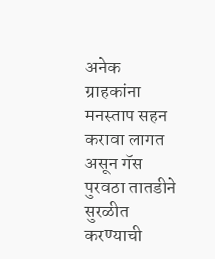अनेक ग्राहकांना मनस्ताप सहन करावा लागत असून गॅस पुरवठा तातडीने सुरळीत करण्याची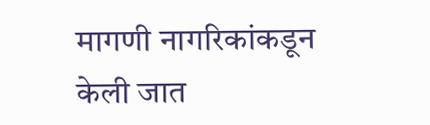मागणी नागरिकांकडून केली जात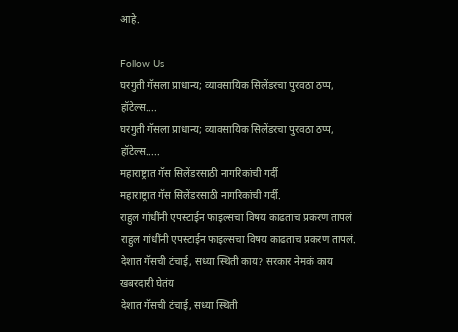आहे.

Follow Us
घरगुती गॅसला प्राधान्य; व्यावसायिक सिलेंडरचा पुरवठा ठप्प, हॉटेल्स....
घरगुती गॅसला प्राधान्य; व्यावसायिक सिलेंडरचा पुरवठा ठप्प, हॉटेल्स.....
महाराष्ट्रात गॅस सिलेंडरसाठी नागरिकांची गर्दी
महाराष्ट्रात गॅस सिलेंडरसाठी नागरिकांची गर्दी.
राहुल गांधींनी एपस्टाईन फाइल्सचा विषय काढताच प्रकरण तापलं
राहुल गांधींनी एपस्टाईन फाइल्सचा विषय काढताच प्रकरण तापलं.
देशात गॅसची टंचाई, सध्या स्थिती काय? सरकार नेमकं काय खबरदारी घेतंय
देशात गॅसची टंचाई, सध्या स्थिती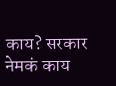काय? सरकार नेमकं काय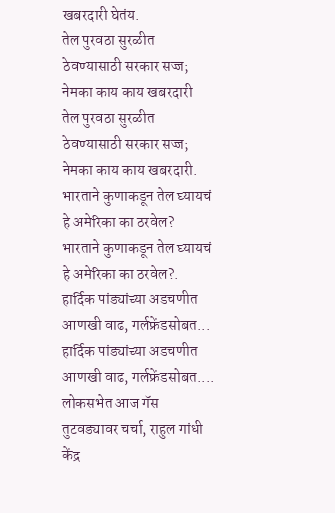खबरदारी घेतंय.
तेल पुरवठा सुरळीत ठेवण्यासाठी सरकार सज्ज; नेमका काय काय खबरदारी
तेल पुरवठा सुरळीत ठेवण्यासाठी सरकार सज्ज; नेमका काय काय खबरदारी.
भारताने कुणाकडून तेल घ्यायचं हे अमेरिका का ठरवेल?
भारताने कुणाकडून तेल घ्यायचं हे अमेरिका का ठरवेल?.
हार्दिक पांड्यांच्या अडचणीत आणखी वाढ, गर्लफ्रेंडसोबत...
हार्दिक पांड्यांच्या अडचणीत आणखी वाढ, गर्लफ्रेंडसोबत....
लोकसभेत आज गॅस तुटवड्यावर चर्चा, राहुल गांधी केंद्र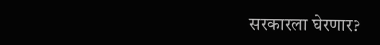सरकारला घेरणार?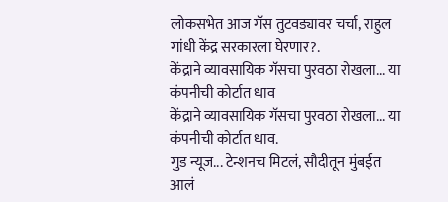लोकसभेत आज गॅस तुटवड्यावर चर्चा, राहुल गांधी केंद्र सरकारला घेरणार?.
केंद्राने व्यावसायिक गॅसचा पुरवठा रोखला... या कंपनीची कोर्टात धाव
केंद्राने व्यावसायिक गॅसचा पुरवठा रोखला... या कंपनीची कोर्टात धाव.
गुड न्यूज... टेन्शनच मिटलं, सौदीतून मुंबईत आलं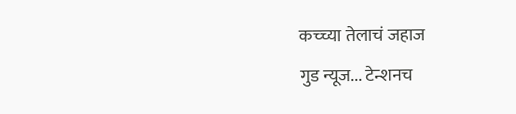कच्च्या तेलाचं जहाज
गुड न्यूज... टेन्शनच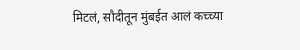मिटलं, सौदीतून मुंबईत आलं कच्च्या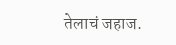तेलाचं जहाज.